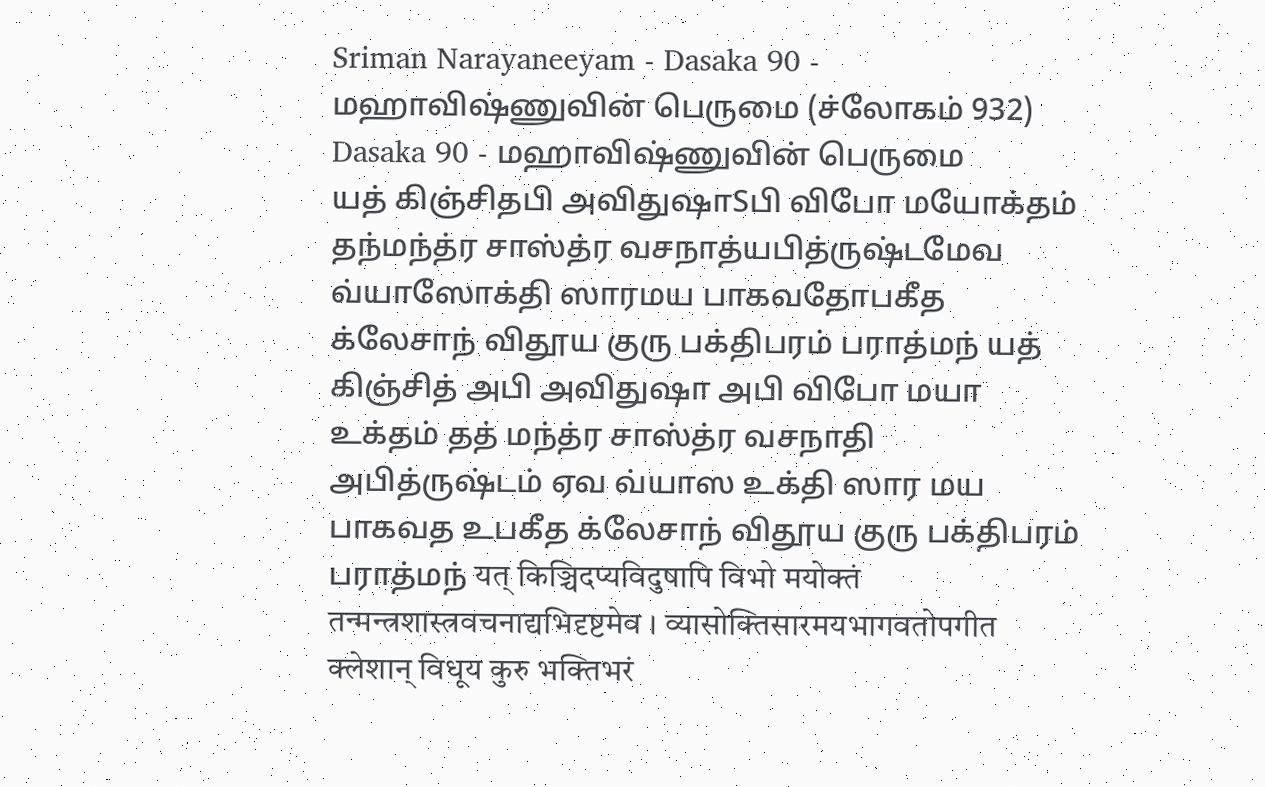Sriman Narayaneeyam - Dasaka 90 - மஹாவிஷ்ணுவின் பெருமை (ச்லோகம் 932)
Dasaka 90 - மஹாவிஷ்ணுவின் பெருமை
யத் கிஞ்சிதபி அவிதுஷாSபி விபோ மயோக்தம் தந்மந்த்ர சாஸ்த்ர வசநாத்யபித்ருஷ்டமேவ வ்யாஸோக்தி ஸாரமய பாகவதோபகீத க்லேசாந் விதூய குரு பக்திபரம் பராத்மந் யத் கிஞ்சித் அபி அவிதுஷா அபி விபோ மயா உக்தம் தத் மந்த்ர சாஸ்த்ர வசநாதி அபித்ருஷ்டம் ஏவ வ்யாஸ உக்தி ஸார மய பாகவத உபகீத க்லேசாந் விதூய குரு பக்திபரம் பராத்மந் यत् किञ्चिदप्यविदुषापि विभो मयोक्तं तन्मन्त्रशास्त्रवचनाद्यभिदृष्टमेव । व्यासोक्तिसारमयभागवतोपगीत क्लेशान् विधूय कुरु भक्तिभरं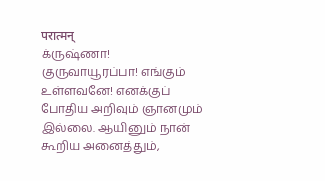परात्मन्
க்ருஷ்ணா! குருவாயூரப்பா! எங்கும் உள்ளவனே! எனக்குப் போதிய அறிவும் ஞானமும் இல்லை. ஆயினும் நான் கூறிய அனைத்தும்,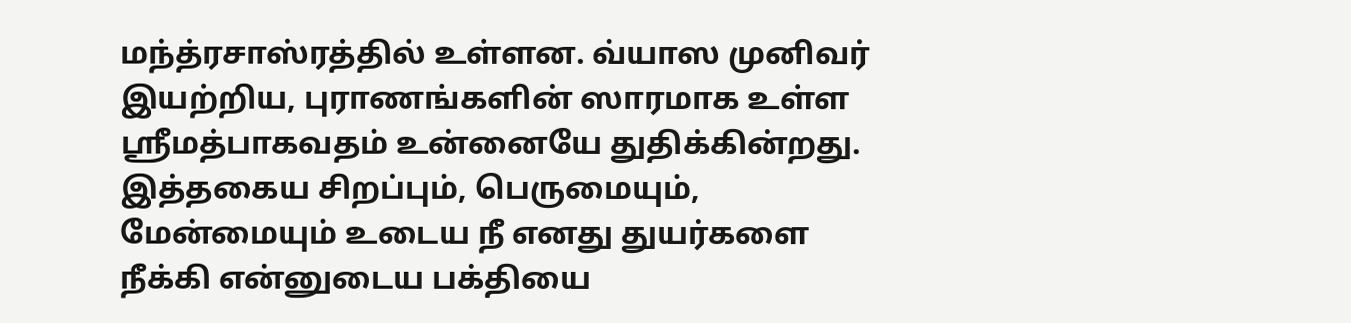மந்த்ரசாஸ்ரத்தில் உள்ளன. வ்யாஸ முனிவர் இயற்றிய, புராணங்களின் ஸாரமாக உள்ள ஸ்ரீமத்பாகவதம் உன்னையே துதிக்கின்றது. இத்தகைய சிறப்பும், பெருமையும், மேன்மையும் உடைய நீ எனது துயர்களை நீக்கி என்னுடைய பக்தியை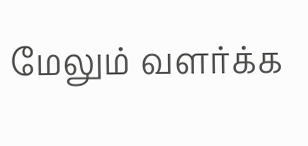மேலும் வளர்க்க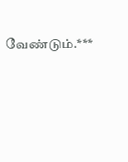வேண்டும்.***